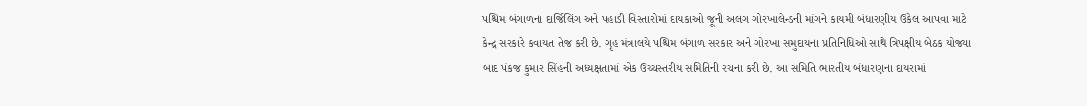પશ્ચિમ બંગાળના દાર્જિલિંગ અને પહાડી વિસ્તારોમાં દાયકાઓ જૂની અલગ ગોરખાલેન્ડની માંગને કાયમી બંધારણીય ઉકેલ આપવા માટે કેન્દ્ર સરકારે કવાયત તેજ કરી છે. ગૃહ મંત્રાલયે પશ્ચિમ બંગાળ સરકાર અને ગોરખા સમુદાયના પ્રતિનિધિઓ સાથે ત્રિપક્ષીય બેઠક યોજ્યા બાદ પંકજ કુમાર સિંહની અધ્યક્ષતામાં એક ઉચ્ચસ્તરીય સમિતિની રચના કરી છે. આ સમિતિ ભારતીય બંધારણના દાયરામાં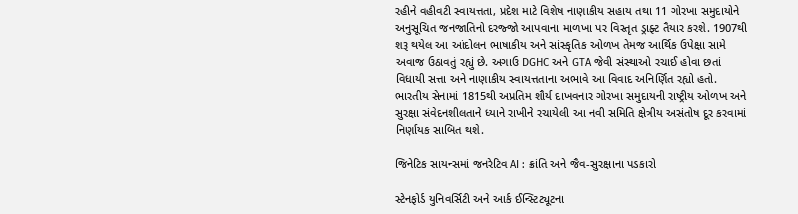રહીને વહીવટી સ્વાયત્તતા, પ્રદેશ માટે વિશેષ નાણાકીય સહાય તથા 11 ગોરખા સમુદાયોને અનુસૂચિત જનજાતિનો દરજ્જો આપવાના માળખા પર વિસ્તૃત ડ્રાફ્ટ તૈયાર કરશે. 1907થી શરૂ થયેલ આ આંદોલન ભાષાકીય અને સાંસ્કૃતિક ઓળખ તેમજ આર્થિક ઉપેક્ષા સામે અવાજ ઉઠાવતું રહ્યું છે. અગાઉ DGHC અને GTA જેવી સંસ્થાઓ રચાઈ હોવા છતાં વિધાયી સત્તા અને નાણાકીય સ્વાયત્તતાના અભાવે આ વિવાદ અનિર્ણિત રહ્યો હતો. ભારતીય સેનામાં 1815થી અપ્રતિમ શૌર્ય દાખવનાર ગોરખા સમુદાયની રાષ્ટ્રીય ઓળખ અને સુરક્ષા સંવેદનશીલતાને ધ્યાને રાખીને રચાયેલી આ નવી સમિતિ ક્ષેત્રીય અસંતોષ દૂર કરવામાં નિર્ણાયક સાબિત થશે.

જિનેટિક સાયન્સમાં જનરેટિવ AI : ક્રાંતિ અને જૈવ-સુરક્ષાના પડકારો

સ્ટેનફોર્ડ યુનિવર્સિટી અને આર્ક ઈન્સ્ટિટ્યૂટના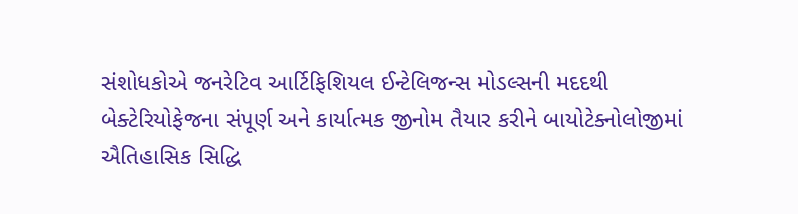સંશોધકોએ જનરેટિવ આર્ટિફિશિયલ ઈન્ટેલિજન્સ મોડલ્સની મદદથી બેક્ટેરિયોફેજના સંપૂર્ણ અને કાર્યાત્મક જીનોમ તૈયાર કરીને બાયોટેક્નોલોજીમાં ઐતિહાસિક સિદ્ધિ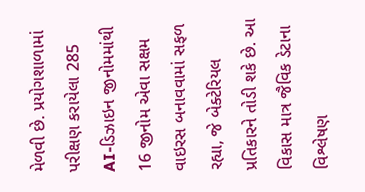મેળવી છે. પ્રયોગશાળામાં પરીક્ષણ કરાયેલા 285 AI-ડિઝાઇન જીનોમમાંથી 16 જીનોમ એવા સક્ષમ વાઇરસ બનાવવામાં સફળ રહ્યા, જે બેક્ટેરિયલ પ્રતિકારને તોડી શકે છે. આ વિકાસ માત્ર જૈવિક ડેટાના વિશ્લેષણ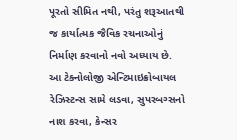પૂરતો સીમિત નથી, પરંતુ શરૂઆતથી જ કાર્યાત્મક જૈવિક રચનાઓનું નિર્માણ કરવાનો નવો અધ્યાય છે. આ ટેક્નોલોજી એન્ટિમાઇક્રોબાયલ રેઝિસ્ટન્સ સામે લડવા, સુપરબગ્સનો નાશ કરવા, કેન્સર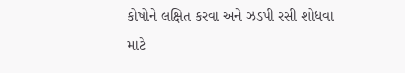કોષોને લક્ષિત કરવા અને ઝડપી રસી શોધવા માટે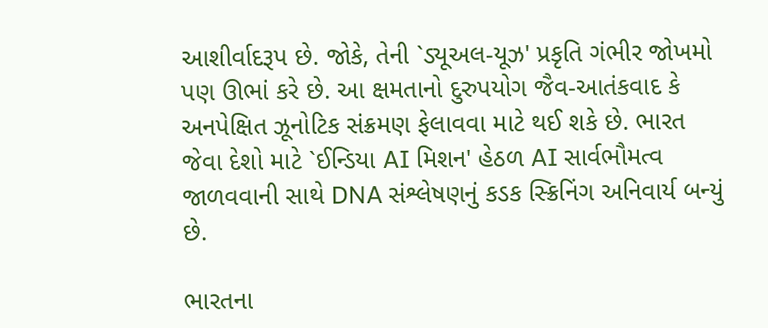આશીર્વાદરૂપ છે. જોકે, તેની `ડ્યૂઅલ-યૂઝ' પ્રકૃતિ ગંભીર જોખમો પણ ઊભાં કરે છે. આ ક્ષમતાનો દુરુપયોગ જૈવ-આતંકવાદ કે અનપેક્ષિત ઝૂનોટિક સંક્રમણ ફેલાવવા માટે થઈ શકે છે. ભારત જેવા દેશો માટે `ઈન્ડિયા AI મિશન' હેઠળ AI સાર્વભૌમત્વ જાળવવાની સાથે DNA સંશ્લેષણનું કડક સ્ક્રિનિંગ અનિવાર્ય બન્યું છે.

ભારતના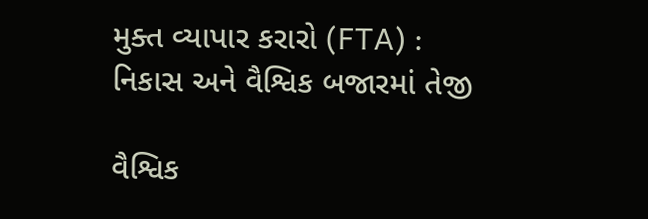મુક્ત વ્યાપાર કરારો (FTA) : નિકાસ અને વૈશ્વિક બજારમાં તેજી

વૈશ્વિક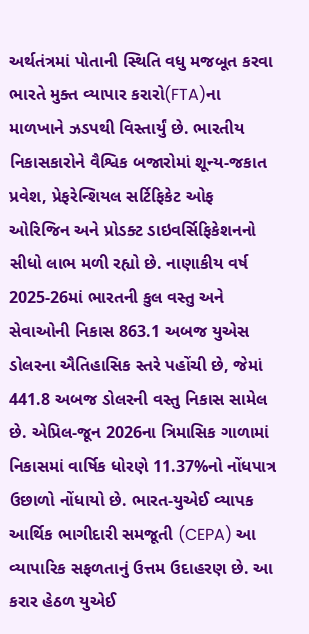અર્થતંત્રમાં પોતાની સ્થિતિ વધુ મજબૂત કરવા ભારતે મુક્ત વ્યાપાર કરારો(FTA)ના માળખાને ઝડપથી વિસ્તાર્યું છે. ભારતીય નિકાસકારોને વૈશ્વિક બજારોમાં શૂન્ય-જકાત પ્રવેશ, પ્રેફરેન્શિયલ સર્ટિફિકેટ ઓફ ઓરિજિન અને પ્રોડક્ટ ડાઇવર્સિફિકેશનનો સીધો લાભ મળી રહ્યો છે. નાણાકીય વર્ષ 2025-26માં ભારતની કુલ વસ્તુ અને સેવાઓની નિકાસ 863.1 અબજ યુએસ ડોલરના ઐતિહાસિક સ્તરે પહોંચી છે, જેમાં 441.8 અબજ ડોલરની વસ્તુ નિકાસ સામેલ છે. એપ્રિલ-જૂન 2026ના ત્રિમાસિક ગાળામાં નિકાસમાં વાર્ષિક ધોરણે 11.37%નો નોંધપાત્ર ઉછાળો નોંધાયો છે. ભારત-યુએઈ વ્યાપક આર્થિક ભાગીદારી સમજૂતી (CEPA) આ વ્યાપારિક સફળતાનું ઉત્તમ ઉદાહરણ છે. આ કરાર હેઠળ યુએઈ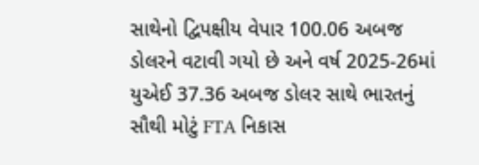સાથેનો દ્વિપક્ષીય વેપાર 100.06 અબજ ડોલરને વટાવી ગયો છે અને વર્ષ 2025-26માં યુએઈ 37.36 અબજ ડોલર સાથે ભારતનું સૌથી મોટું FTA નિકાસ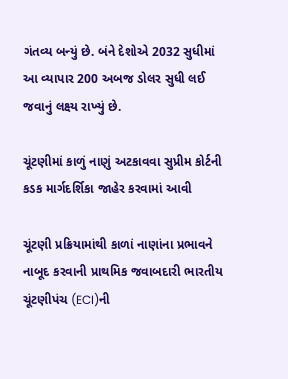ગંતવ્ય બન્યું છે. બંને દેશોએ 2032 સુધીમાં આ વ્યાપાર 200 અબજ ડોલર સુધી લઈ જવાનું લક્ષ્ય રાખ્યું છે.

ચૂંટણીમાં કાળું નાણું અટકાવવા સુપ્રીમ કોર્ટની કડક માર્ગદર્શિકા જાહેર કરવામાં આવી

ચૂંટણી પ્રક્રિયામાંથી કાળાં નાણાંના પ્રભાવને નાબૂદ કરવાની પ્રાથમિક જવાબદારી ભારતીય ચૂંટણીપંચ (ECI)ની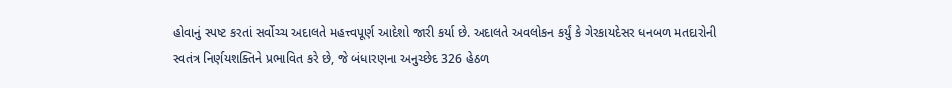હોવાનું સ્પષ્ટ કરતાં સર્વોચ્ચ અદાલતે મહત્ત્વપૂર્ણ આદેશો જારી કર્યા છે. અદાલતે અવલોકન કર્યું કે ગેરકાયદેસર ધનબળ મતદારોની સ્વતંત્ર નિર્ણયશક્તિને પ્રભાવિત કરે છે, જે બંધારણના અનુચ્છેદ 326 હેઠળ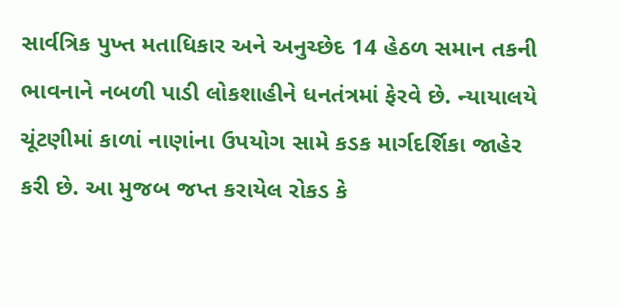સાર્વત્રિક પુખ્ત મતાધિકાર અને અનુચ્છેદ 14 હેઠળ સમાન તકની ભાવનાને નબળી પાડી લોકશાહીને ધનતંત્રમાં ફેરવે છે. ન્યાયાલયે ચૂંટણીમાં કાળાં નાણાંના ઉપયોગ સામે કડક માર્ગદર્શિકા જાહેર કરી છે. આ મુજબ જપ્ત કરાયેલ રોકડ કે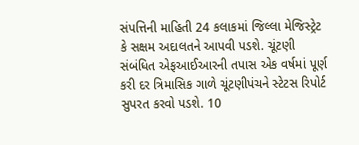સંપત્તિની માહિતી 24 કલાકમાં જિલ્લા મેજિસ્ટ્રેટ કે સક્ષમ અદાલતને આપવી પડશે. ચૂંટણી સંબંધિત એફઆઈઆરની તપાસ એક વર્ષમાં પૂર્ણ કરી દર ત્રિમાસિક ગાળે ચૂંટણીપંચને સ્ટેટસ રિપોર્ટ સુપરત કરવો પડશે. 10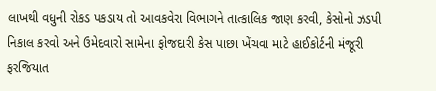લાખથી વધુની રોકડ પકડાય તો આવકવેરા વિભાગને તાત્કાલિક જાણ કરવી, કેસોનો ઝડપી નિકાલ કરવો અને ઉમેદવારો સામેના ફોજદારી કેસ પાછા ખેંચવા માટે હાઈકોર્ટની મંજૂરી ફરજિયાત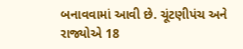બનાવવામાં આવી છે. ચૂંટણીપંચ અને રાજ્યોએ 18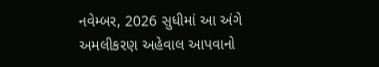નવેમ્બર, 2026 સુધીમાં આ અંગે અમલીકરણ અહેવાલ આપવાનો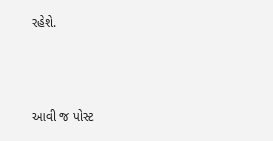રહેશે.



આવી જ પોસ્ટ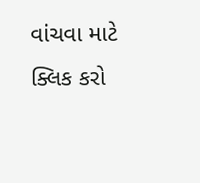વાંચવા માટે ક્લિક કરો